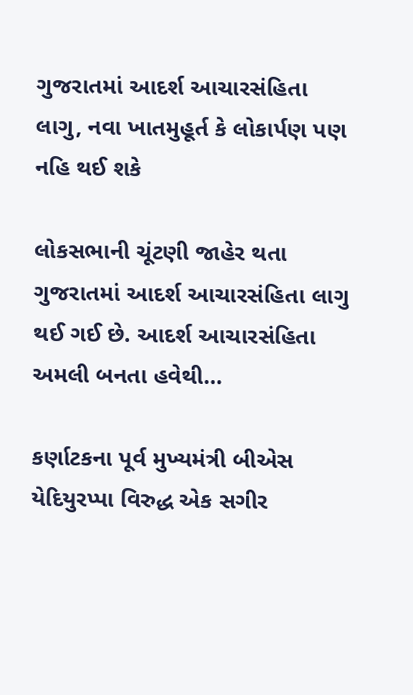ગુજરાતમાં આદર્શ આચારસંહિતા લાગુ, નવા ખાતમુહૂર્ત કે લોકાર્પણ પણ નહિ થઈ શકે

લોકસભાની ચૂંટણી જાહેર થતા ગુજરાતમાં આદર્શ આચારસંહિતા લાગુ થઈ ગઈ છે. આદર્શ આચારસંહિતા અમલી બનતા હવેથી…

કર્ણાટકના પૂર્વ મુખ્યમંત્રી બીએસ યેદિયુરપ્પા વિરુદ્ધ એક સગીર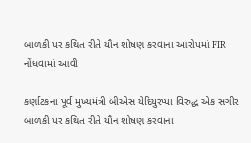બાળકી પર કથિત રીતે યૌન શોષણ કરવાના આરોપમાં FIR નોંધવામાં આવી

કર્ણાટકના પૂર્વ મુખ્યમંત્રી બીએસ યેદિયુરપ્પા વિરુદ્ધ એક સગીર બાળકી પર કથિત રીતે યૌન શોષણ કરવાના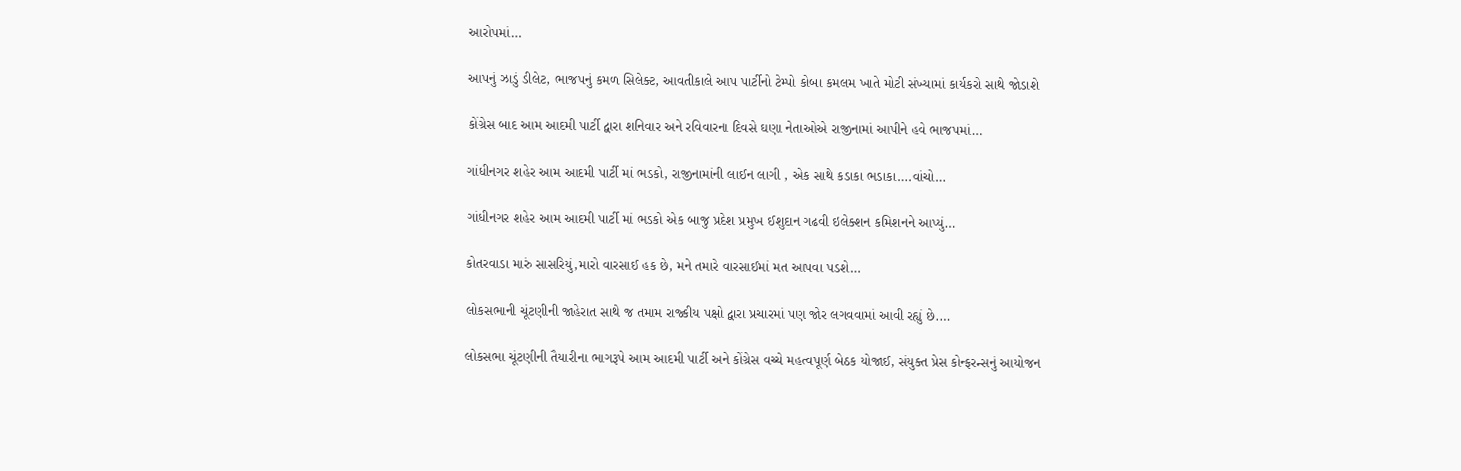આરોપમાં…

આપનું ઝાડું ડીલેટ, ભાજપનું કમળ સિલેક્ટ, આવતીકાલે આપ પાર્ટીનો ટેમ્પો કોબા કમલમ ખાતે મોટી સંખ્યામાં કાર્યકરો સાથે જોડાશે

કોંગ્રેસ બાદ આમ આદમી પાર્ટી દ્વારા શનિવાર અને રવિવારના દિવસે ઘણા નેતાઓએ રાજીનામાં આપીને હવે ભાજપમાં…

ગાંધીનગર શહેર આમ આદમી પાર્ટી માં ભડકો, રાજીનામાંની લાઈન લાગી , એક સાથે કડાકા ભડાકા….વાંચો…

ગાંધીનગર શહેર આમ આદમી પાર્ટી માં ભડકો એક બાજુ પ્રદેશ પ્રમુખ ઈશુદાન ગઢવી ઇલેક્શન કમિશનને આપ્યું…

કોતરવાડા મારું સાસરિયું,મારો વારસાઈ હક છે, મને તમારે વારસાઈમાં મત આપવા પડશે…

લોકસભાની ચૂંટણીની જાહેરાત સાથે જ તમામ રાજ્કીય પક્ષો દ્વારા પ્રચારમાં પણ જોર લગવવામાં આવી રહ્યું છે.…

લોકસભા ચૂંટણીની તૈયારીના ભાગરૂપે આમ આદમી પાર્ટી અને કોંગ્રેસ વચ્ચે મહત્વપૂર્ણ બેઠક યોજાઈ, સંયુક્ત પ્રેસ કોન્ફરન્સનું આયોજન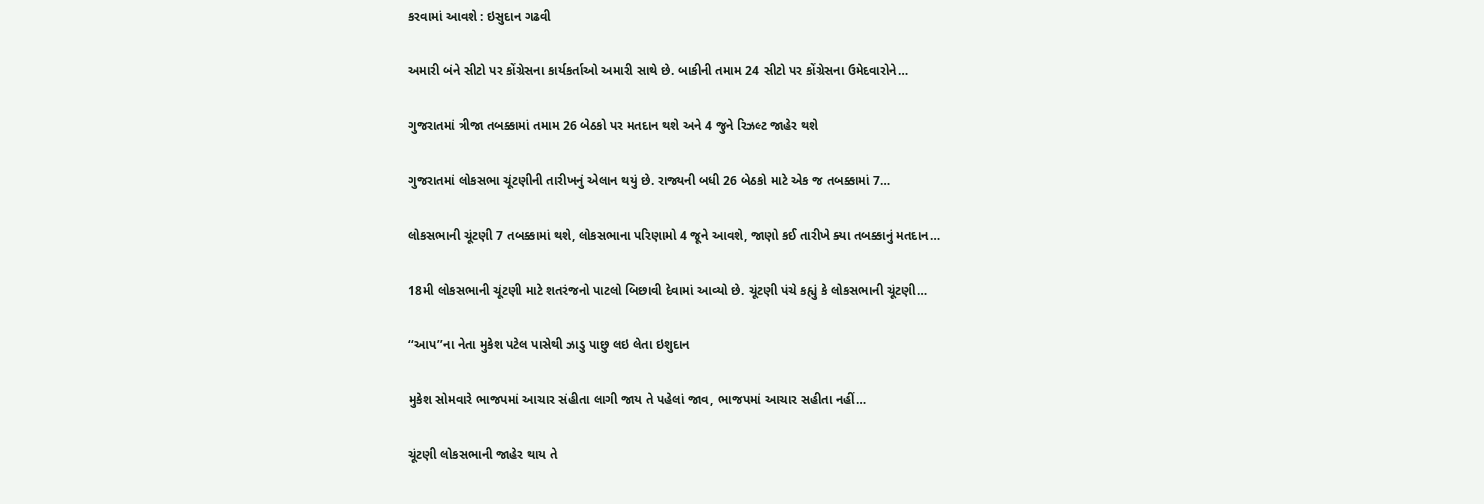કરવામાં આવશે : ઇસુદાન ગઢવી

અમારી બંને સીટો પર કોંગ્રેસના કાર્યકર્તાઓ અમારી સાથે છે. બાકીની તમામ 24 સીટો પર કોંગ્રેસના ઉમેદવારોને…

ગુજરાતમાં ત્રીજા તબક્કામાં તમામ 26 બેઠકો પર મતદાન થશે અને 4 જુને રિઝલ્ટ જાહેર થશે

ગુજરાતમાં લોકસભા ચૂંટણીની તારીખનું એલાન થયું છે. રાજ્યની બધી 26 બેઠકો માટે એક જ તબક્કામાં 7…

લોકસભાની ચૂંટણી 7 તબક્કામાં થશે, લોકસભાના પરિણામો 4 જૂને આવશે, જાણો કઈ તારીખે ક્યા તબક્કાનું મતદાન…

18મી લોકસભાની ચૂંટણી માટે શતરંજનો પાટલો બિછાવી દેવામાં આવ્યો છે. ચૂંટણી પંચે કહ્યું કે લોકસભાની ચૂંટણી…

‘‘આપ’’ના નેતા મુકેશ પટેલ પાસેથી ઝાડુ પાછુ લઇ લેતા ઇશુદાન

મુકેશ સોમવારે ભાજપમાં આચાર સંહીતા લાગી જાય તે પહેલાં જાવ, ભાજપમાં આચાર સહીતા નહીં…

ચૂંટણી લોકસભાની જાહેર થાય તે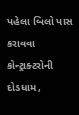પહેલા બિલો પાસ કરાવવા કોન્ટ્રાક્ટરોની દોડધામ,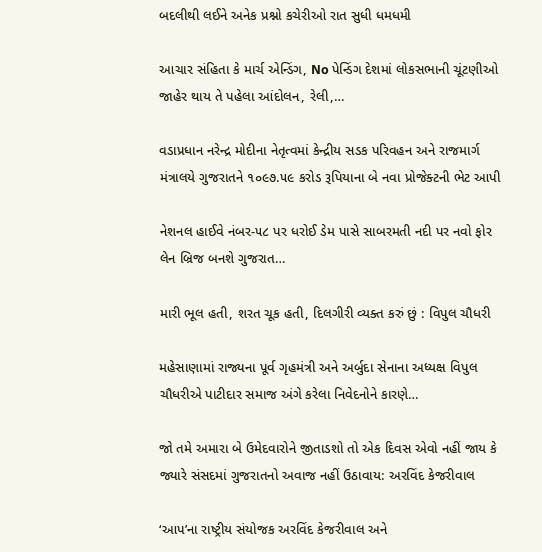બદલીથી લઈને અનેક પ્રશ્નો કચેરીઓ રાત સુધી ધમધમી

આચાર સંહિતા કે માર્ચ એન્ડિંગ, No પેન્ડિંગ દેશમાં લોકસભાની ચૂંટણીઓ જાહેર થાય તે પહેલા આંદોલન, રેલી,…

વડાપ્રધાન નરેન્‍દ્ર મોદીના નેતૃત્વમાં કેન્‍દ્રીય સડક પરિવહન અને રાજમાર્ગ મંત્રાલયે ગુજરાતને ૧૦૯૭.૫૯ કરોડ રૂપિયાના બે નવા પ્રોજેક્ટની ભેટ આપી

નેશનલ હાઈવે નંબર-૫૮ પર ધરોઈ ડેમ પાસે સાબરમતી નદી પર નવો ફોર લેન બ્રિજ બનશે ગુજરાત…

મારી ભૂલ હતી, શરત ચૂક હતી, દિલગીરી વ્યક્ત કરું છું : વિપુલ ચૌધરી

મહેસાણામાં રાજ્યના પૂર્વ ગૃહમંત્રી અને અર્બુદા સેનાના અધ્યક્ષ વિપુલ ચૌધરીએ પાટીદાર સમાજ અંગે કરેલા નિવેદનોને કારણે…

જો તમે અમારા બે ઉમેદવારોને જીતાડશો તો એક દિવસ એવો નહીં જાય કે જ્યારે સંસદમાં ગુજરાતનો અવાજ નહીં ઉઠાવાય: અરવિંદ કેજરીવાલ

‘આપ’ના રાષ્ટ્રીય સંયોજક અરવિંદ કેજરીવાલ અને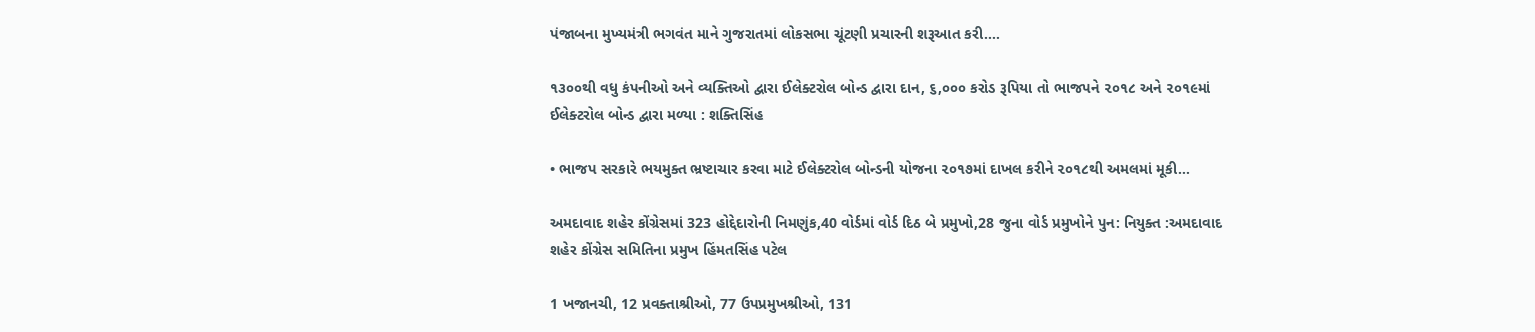પંજાબના મુખ્યમંત્રી ભગવંત માને ગુજરાતમાં લોકસભા ચૂંટણી પ્રચારની શરૂઆત કરી.…

૧૩૦૦થી વધુ કંપનીઓ અને વ્યક્તિઓ દ્વારા ઈલેક્ટરોલ બોન્ડ દ્વારા દાન, ૬,૦૦૦ કરોડ રૂપિયા તો ભાજપને ૨૦૧૮ અને ૨૦૧૯માં ઈલેક્ટરોલ બોન્ડ દ્વારા મળ્યા : શક્તિસિંહ

• ભાજપ સરકારે ભયમુક્ત ભ્રષ્ટાચાર કરવા માટે ઈલેક્ટરોલ બોન્ડની યોજના ૨૦૧૭માં દાખલ કરીને ૨૦૧૮થી અમલમાં મૂકી…

અમદાવાદ શહેર કોંગ્રેસમાં 323 હોદ્દેદારોની નિમણુંક,40 વોર્ડમાં વોર્ડ દિઠ બે પ્રમુખો,28 જુના વોર્ડ પ્રમુખોને પુન: નિયુક્ત :અમદાવાદ શહેર કોંગ્રેસ સમિતિના પ્રમુખ હિંમતસિંહ પટેલ

1 ખજાનચી, 12 પ્રવક્તાશ્રીઓ, 77 ઉપપ્રમુખશ્રીઓ, 131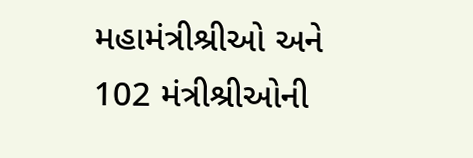મહામંત્રીશ્રીઓ અને 102 મંત્રીશ્રીઓની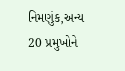નિમણુંક,અન્ય 20 પ્રમુખોને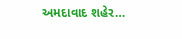અમદાવાદ શહેર…